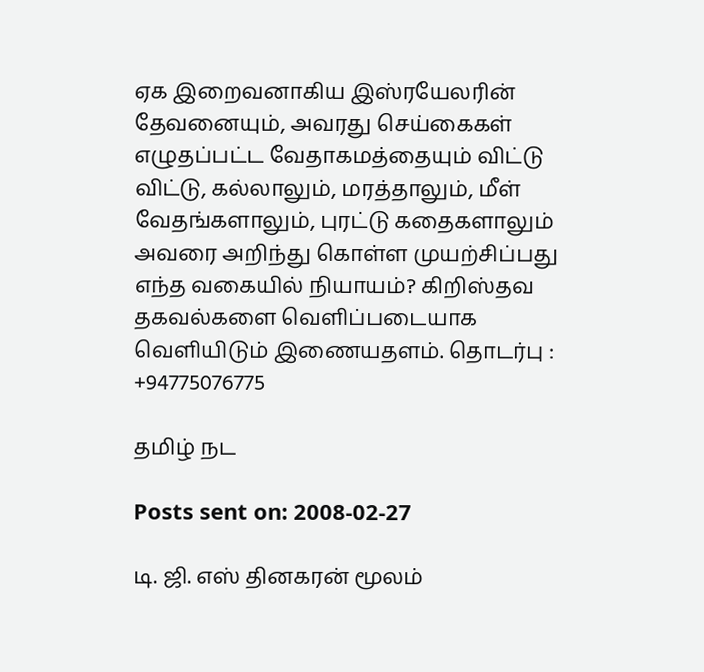ஏக இறைவனாகிய இஸ்ரயேலரின் தேவனையும், அவரது செய்கைகள் எழுதப்பட்ட வேதாகமத்தையும் விட்டு விட்டு, கல்லாலும், மரத்தாலும், மீள் வேதங்களாலும், புரட்டு கதைகளாலும் அவரை அறிந்து கொள்ள முயற்சிப்பது எந்த வகையில் நியாயம்? கிறிஸ்தவ தகவல்களை வெளிப்படையாக வெளியிடும் இணையதளம். தொடர்பு : +94775076775

தமிழ் நட

Posts sent on: 2008-02-27

டி. ஜி. எஸ் தினகரன் மூலம்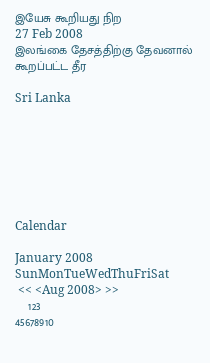இயேசு கூறியது நிற
27 Feb 2008
இலங்கை தேசத்திற்கு தேவனால் கூறப்பட்ட தீர

Sri Lanka







Calendar

January 2008
SunMonTueWedThuFriSat
 << <Aug 2008> >>
    123
45678910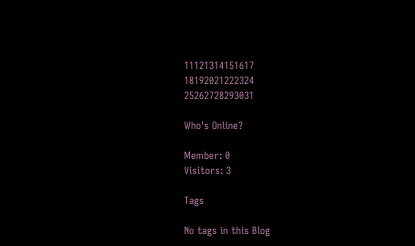11121314151617
18192021222324
25262728293031

Who's Online?

Member: 0
Visitors: 3

Tags

No tags in this Blog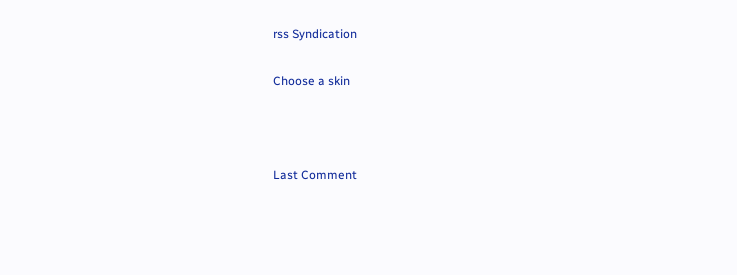rss Syndication

Choose a skin



Last Comment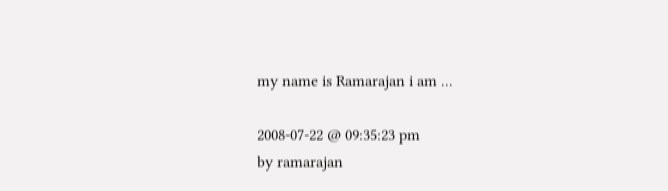my name is Ramarajan i am ...

2008-07-22 @ 09:35:23 pm
by ramarajan